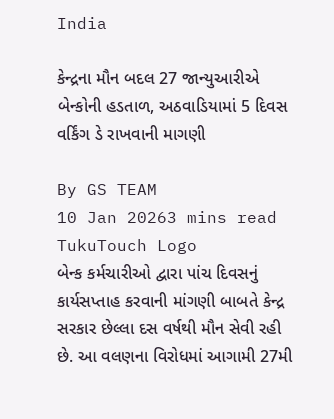India

કેન્દ્રના મૌન બદલ 27 જાન્યુઆરીએ બેન્કોની હડતાળ, અઠવાડિયામાં 5 દિવસ વર્કિંગ ડે રાખવાની માગણી

By GS TEAM
10 Jan 20263 mins read
TukuTouch Logo
બેન્ક કર્મચારીઓ દ્વારા પાંચ દિવસનું કાર્યસપ્તાહ કરવાની માંગણી બાબતે કેન્દ્ર સરકાર છેલ્લા દસ વર્ષથી મૌન સેવી રહી છે. આ વલણના વિરોધમાં આગામી 27મી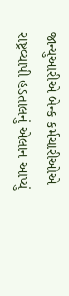જાન્યુઆરીએ બેન્ક કર્મચારીઓએ રાષ્ટ્રવ્યાપી હડતાલનું એલાન આપ્યું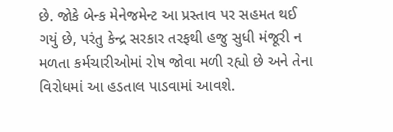છે. જોકે બેન્ક મેનેજમેન્ટ આ પ્રસ્તાવ પર સહમત થઈ ગયું છે, પરંતુ કેન્દ્ર સરકાર તરફથી હજુ સુધી મંજૂરી ન મળતા કર્મચારીઓમાં રોષ જોવા મળી રહ્યો છે અને તેના વિરોધમાં આ હડતાલ પાડવામાં આવશે.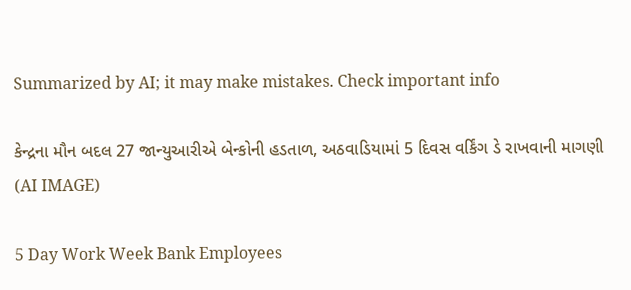Summarized by AI; it may make mistakes. Check important info

કેન્દ્રના મૌન બદલ 27 જાન્યુઆરીએ બેન્કોની હડતાળ, અઠવાડિયામાં 5 દિવસ વર્કિંગ ડે રાખવાની માગણી
(AI IMAGE)

5 Day Work Week Bank Employees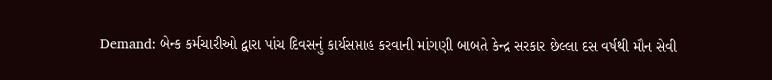Demand: બેન્ક કર્મચારીઓ દ્વારા પાંચ દિવસનું કાર્યસપ્તાહ કરવાની માંગણી બાબતે કેન્દ્ર સરકાર છેલ્લા દસ વર્ષથી મૌન સેવી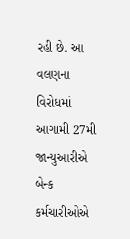રહી છે. આ વલણના વિરોધમાં આગામી 27મી જાન્યુઆરીએ બેન્ક કર્મચારીઓએ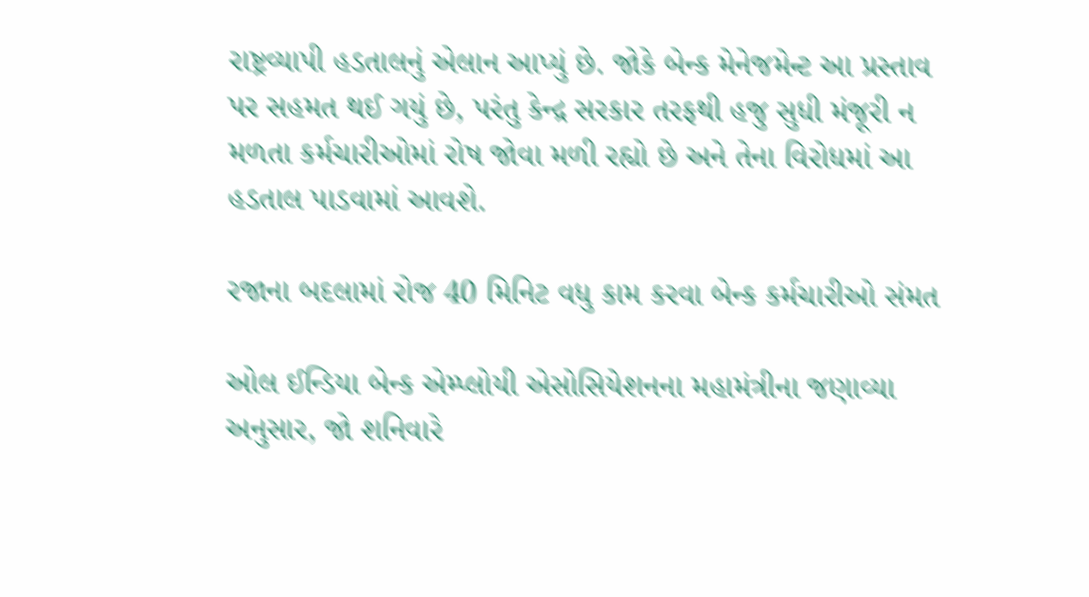રાષ્ટ્રવ્યાપી હડતાલનું એલાન આપ્યું છે. જોકે બેન્ક મેનેજમેન્ટ આ પ્રસ્તાવ પર સહમત થઈ ગયું છે, પરંતુ કેન્દ્ર સરકાર તરફથી હજુ સુધી મંજૂરી ન મળતા કર્મચારીઓમાં રોષ જોવા મળી રહ્યો છે અને તેના વિરોધમાં આ હડતાલ પાડવામાં આવશે.

રજાના બદલામાં રોજ 40 મિનિટ વધુ કામ કરવા બેન્ક કર્મચારીઓ સંમત

ઓલ ઈન્ડિયા બેન્ક એમ્પ્લોયી એસોસિયેશનના મહામંત્રીના જણાવ્યા અનુસાર, જો શનિવારે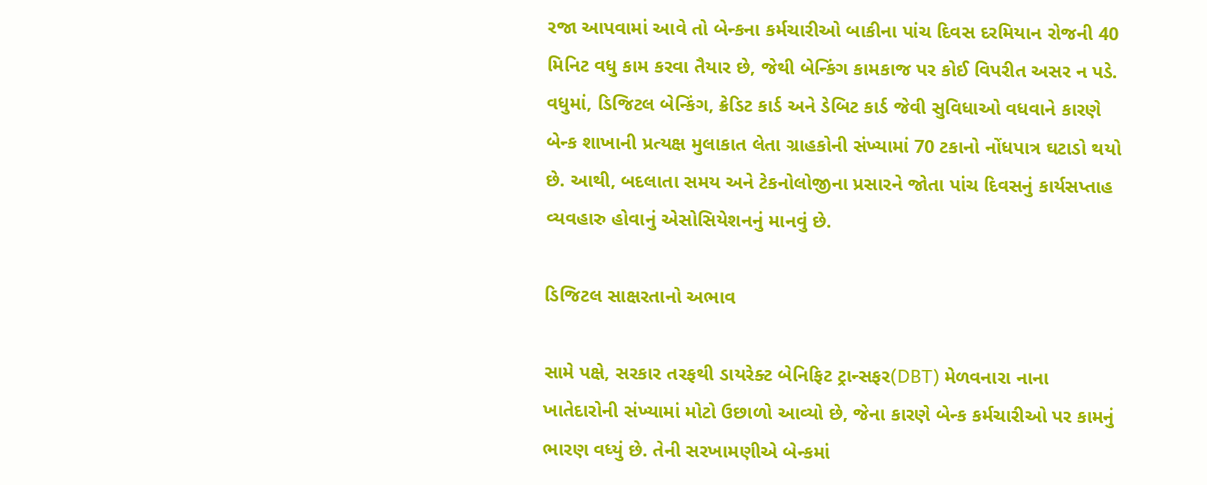રજા આપવામાં આવે તો બેન્કના કર્મચારીઓ બાકીના પાંચ દિવસ દરમિયાન રોજની 40 મિનિટ વધુ કામ કરવા તૈયાર છે, જેથી બેન્કિંગ કામકાજ પર કોઈ વિપરીત અસર ન પડે. વધુમાં, ડિજિટલ બેન્કિંગ, ક્રેડિટ કાર્ડ અને ડેબિટ કાર્ડ જેવી સુવિધાઓ વધવાને કારણે બેન્ક શાખાની પ્રત્યક્ષ મુલાકાત લેતા ગ્રાહકોની સંખ્યામાં 70 ટકાનો નોંધપાત્ર ઘટાડો થયો છે. આથી, બદલાતા સમય અને ટેકનોલોજીના પ્રસારને જોતા પાંચ દિવસનું કાર્યસપ્તાહ વ્યવહારુ હોવાનું એસોસિયેશનનું માનવું છે.

ડિજિટલ સાક્ષરતાનો અભાવ

સામે પક્ષે, સરકાર તરફથી ડાયરેક્ટ બેનિફિટ ટ્રાન્સફર(DBT) મેળવનારા નાના ખાતેદારોની સંખ્યામાં મોટો ઉછાળો આવ્યો છે, જેના કારણે બેન્ક કર્મચારીઓ પર કામનું ભારણ વધ્યું છે. તેની સરખામણીએ બેન્કમાં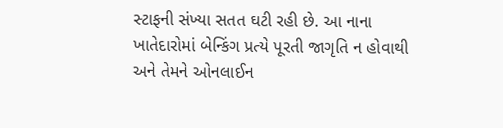સ્ટાફની સંખ્યા સતત ઘટી રહી છે. આ નાના ખાતેદારોમાં બેન્કિંગ પ્રત્યે પૂરતી જાગૃતિ ન હોવાથી અને તેમને ઓનલાઈન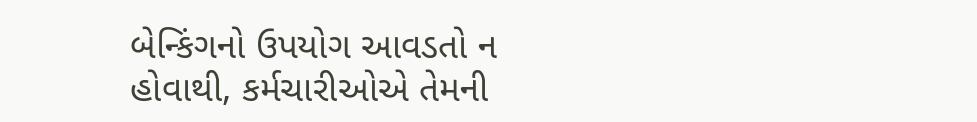બેન્કિંગનો ઉપયોગ આવડતો ન હોવાથી, કર્મચારીઓએ તેમની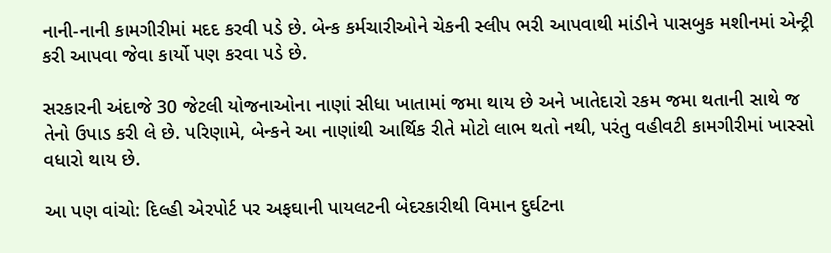નાની-નાની કામગીરીમાં મદદ કરવી પડે છે. બેન્ક કર્મચારીઓને ચેકની સ્લીપ ભરી આપવાથી માંડીને પાસબુક મશીનમાં એન્ટ્રી કરી આપવા જેવા કાર્યો પણ કરવા પડે છે.

સરકારની અંદાજે 30 જેટલી યોજનાઓના નાણાં સીધા ખાતામાં જમા થાય છે અને ખાતેદારો રકમ જમા થતાની સાથે જ તેનો ઉપાડ કરી લે છે. પરિણામે, બેન્કને આ નાણાંથી આર્થિક રીતે મોટો લાભ થતો નથી, પરંતુ વહીવટી કામગીરીમાં ખાસ્સો વધારો થાય છે.

આ પણ વાંચો: દિલ્હી એરપોર્ટ પર અફઘાની પાયલટની બેદરકારીથી વિમાન દુર્ઘટના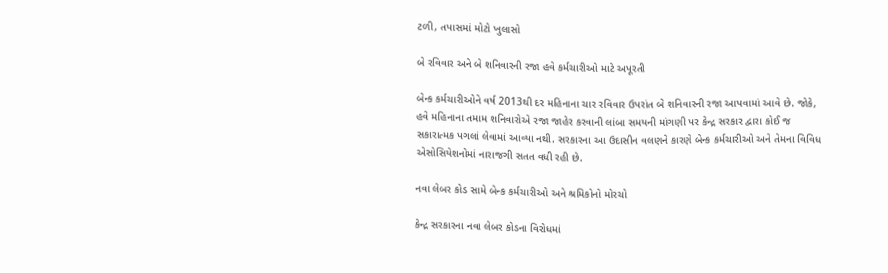ટળી, તપાસમાં મોટો ખુલાસો

બે રવિવાર અને બે શનિવારની રજા હવે કર્મચારીઓ માટે અપૂરતી

બેન્ક કર્મચારીઓને વર્ષ 2013થી દર મહિનાના ચાર રવિવાર ઉપરાંત બે શનિવારની રજા આપવામાં આવે છે. જોકે, હવે મહિનાના તમામ શનિવારોએ રજા જાહેર કરવાની લાંબા સમયની માંગણી પર કેન્દ્ર સરકાર દ્વારા કોઈ જ સકારાત્મક પગલાં લેવામાં આવ્યા નથી. સરકારના આ ઉદાસીન વલણને કારણે બેન્ક કર્મચારીઓ અને તેમના વિવિધ એસોસિયેશનોમાં નારાજગી સતત વધી રહી છે.

નવા લેબર કોડ સામે બેન્ક કર્મચારીઓ અને શ્રમિકોનો મોરચો

કેન્દ્ર સરકારના નવા લેબર કોડના વિરોધમાં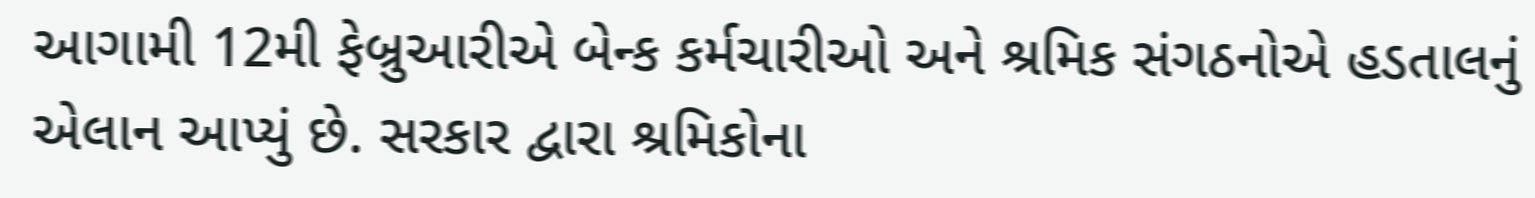આગામી 12મી ફેબ્રુઆરીએ બેન્ક કર્મચારીઓ અને શ્રમિક સંગઠનોએ હડતાલનું એલાન આપ્યું છે. સરકાર દ્વારા શ્રમિકોના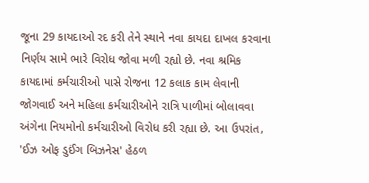જૂના 29 કાયદાઓ રદ કરી તેને સ્થાને નવા કાયદા દાખલ કરવાના નિર્ણય સામે ભારે વિરોધ જોવા મળી રહ્યો છે. નવા શ્રમિક કાયદામાં કર્મચારીઓ પાસે રોજના 12 કલાક કામ લેવાની જોગવાઈ અને મહિલા કર્મચારીઓને રાત્રિ પાળીમાં બોલાવવા અંગેના નિયમોનો કર્મચારીઓ વિરોધ કરી રહ્યા છે. આ ઉપરાંત, 'ઈઝ ઓફ ડુઈંગ બિઝનેસ' હેઠળ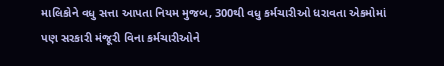માલિકોને વધુ સત્તા આપતા નિયમ મુજબ, 300થી વધુ કર્મચારીઓ ધરાવતા એકમોમાં પણ સરકારી મંજૂરી વિના કર્મચારીઓને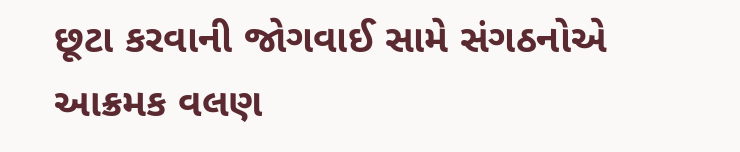છૂટા કરવાની જોગવાઈ સામે સંગઠનોએ આક્રમક વલણ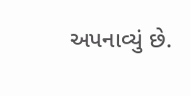અપનાવ્યું છે.